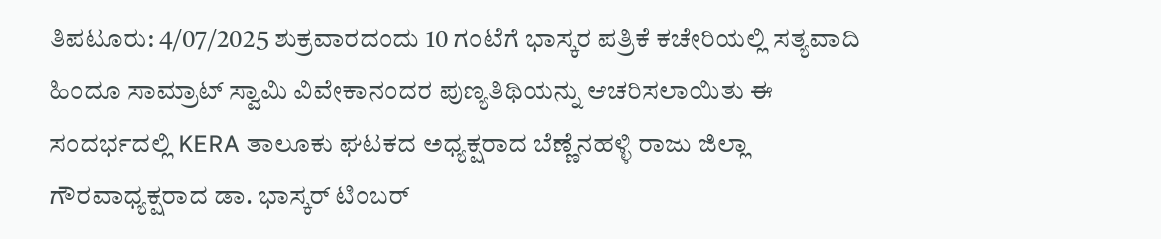ತಿಪಟೂರು: 4/07/2025 ಶುಕ್ರವಾರದಂದು 10 ಗಂಟೆಗೆ ಭಾಸ್ಕರ ಪತ್ರಿಕೆ ಕಚೇರಿಯಲ್ಲಿ ಸತ್ಯವಾದಿ ಹಿಂದೂ ಸಾಮ್ರಾಟ್ ಸ್ವಾಮಿ ವಿವೇಕಾನಂದರ ಪುಣ್ಯತಿಥಿಯನ್ನು ಆಚರಿಸಲಾಯಿತು ಈ ಸಂದರ್ಭದಲ್ಲಿ KERA ತಾಲೂಕು ಘಟಕದ ಅಧ್ಯಕ್ಷರಾದ ಬೆಣ್ಣೆನಹಳ್ಳಿ ರಾಜು ಜಿಲ್ಲಾ ಗೌರವಾಧ್ಯಕ್ಷರಾದ ಡಾ. ಭಾಸ್ಕರ್ ಟಿಂಬರ್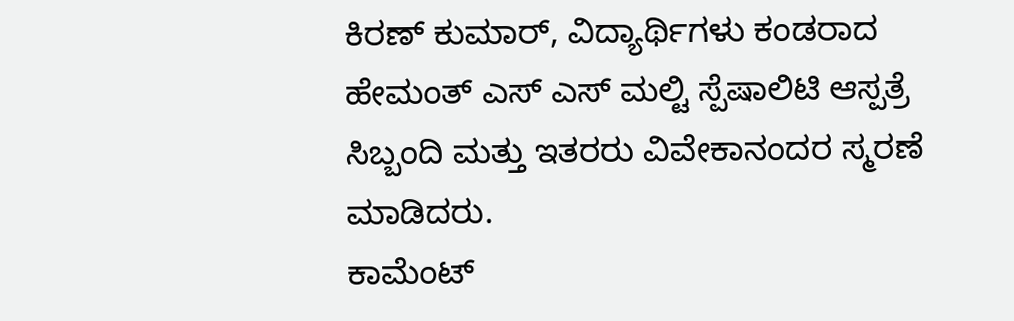ಕಿರಣ್ ಕುಮಾರ್, ವಿದ್ಯಾರ್ಥಿಗಳು ಕಂಡರಾದ ಹೇಮಂತ್ ಎಸ್ ಎಸ್ ಮಲ್ಟಿ ಸ್ಪೆಷಾಲಿಟಿ ಆಸ್ಪತ್ರೆ ಸಿಬ್ಬಂದಿ ಮತ್ತು ಇತರರು ವಿವೇಕಾನಂದರ ಸ್ಮರಣೆ ಮಾಡಿದರು.
ಕಾಮೆಂಟ್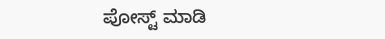ಪೋಸ್ಟ್ ಮಾಡಿ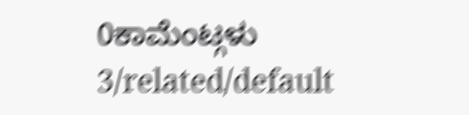0ಕಾಮೆಂಟ್ಗಳು
3/related/default